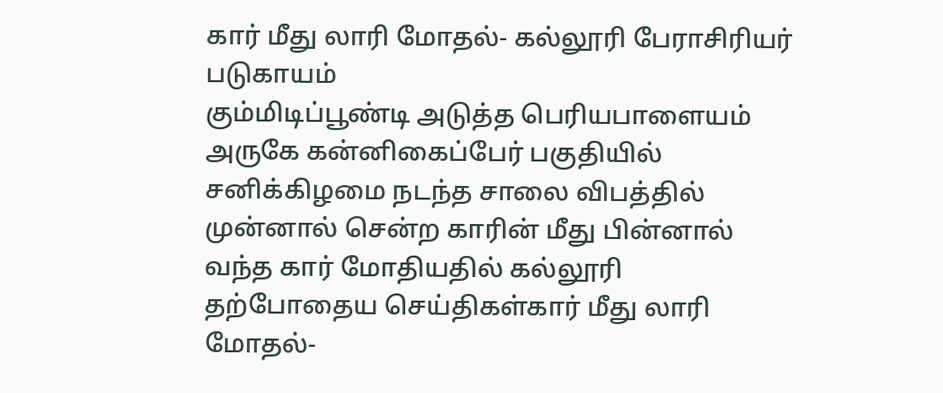கார் மீது லாரி மோதல்- கல்லூரி பேராசிரியர் படுகாயம்
கும்மிடிப்பூண்டி அடுத்த பெரியபாளையம் அருகே கன்னிகைப்பேர் பகுதியில் சனிக்கிழமை நடந்த சாலை விபத்தில் முன்னால் சென்ற காரின் மீது பின்னால் வந்த கார் மோதியதில் கல்லூரி
தற்போதைய செய்திகள்கார் மீது லாரி மோதல்-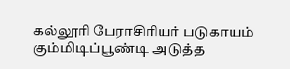கல்லூரி பேராசிரியர் படுகாயம்
கும்மிடிப்பூண்டி அடுத்த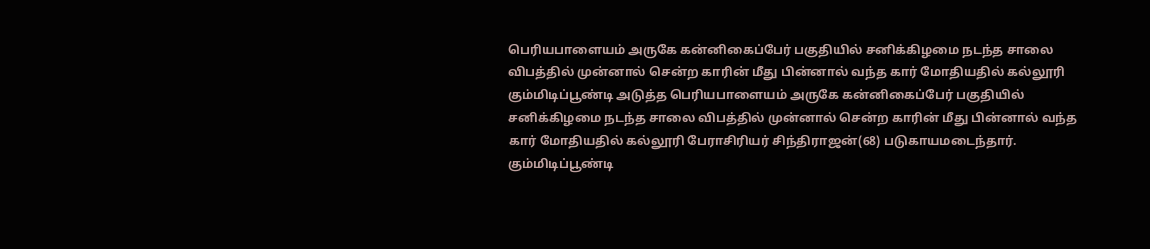பெரியபாளையம் அருகே கன்னிகைப்பேர் பகுதியில் சனிக்கிழமை நடந்த சாலை விபத்தில் முன்னால் சென்ற காரின் மீது பின்னால் வந்த கார் மோதியதில் கல்லூரி
கும்மிடிப்பூண்டி அடுத்த பெரியபாளையம் அருகே கன்னிகைப்பேர் பகுதியில் சனிக்கிழமை நடந்த சாலை விபத்தில் முன்னால் சென்ற காரின் மீது பின்னால் வந்த கார் மோதியதில் கல்லூரி பேராசிரியர் சிந்திராஜன்(68) படுகாயமடைந்தார்.
கும்மிடிப்பூண்டி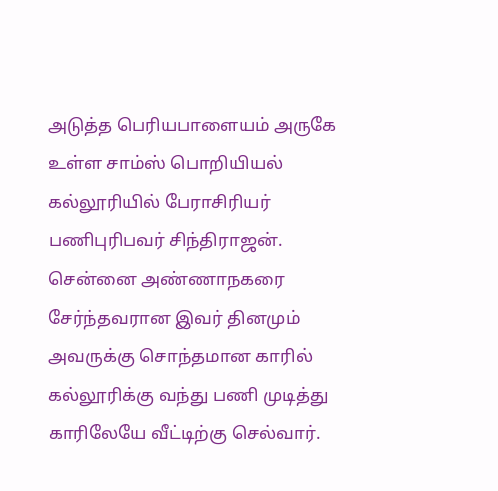அடுத்த பெரியபாளையம் அருகே உள்ள சாம்ஸ் பொறியியல் கல்லூரியில் பேராசிரியர் பணிபுரிபவர் சிந்திராஜன். சென்னை அண்ணாநகரை சேர்ந்தவரான இவர் தினமும் அவருக்கு சொந்தமான காரில் கல்லூரிக்கு வந்து பணி முடித்து காரிலேயே வீட்டிற்கு செல்வார்.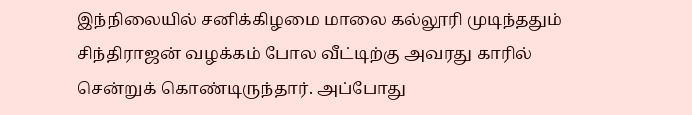இந்நிலையில் சனிக்கிழமை மாலை கல்லூரி முடிந்ததும் சிந்திராஜன் வழக்கம் போல வீட்டிற்கு அவரது காரில் சென்றுக் கொண்டிருந்தார். அப்போது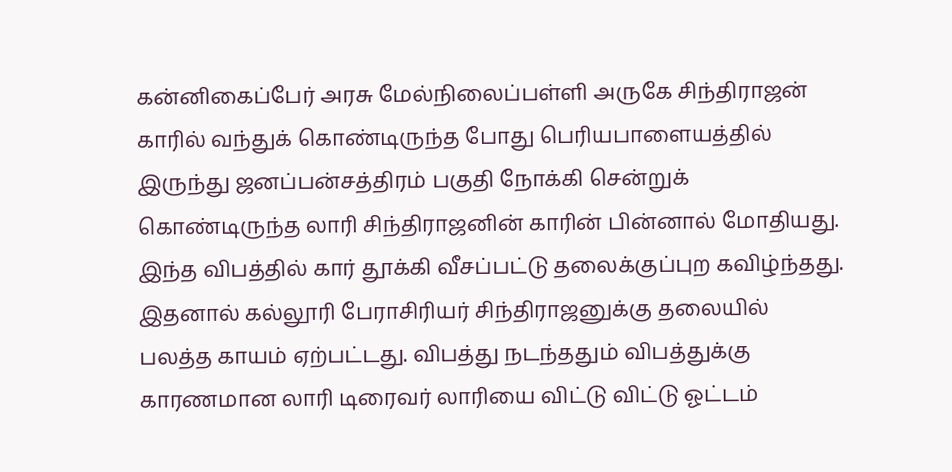கன்னிகைப்பேர் அரசு மேல்நிலைப்பள்ளி அருகே சிந்திராஜன் காரில் வந்துக் கொண்டிருந்த போது பெரியபாளையத்தில் இருந்து ஜனப்பன்சத்திரம் பகுதி நோக்கி சென்றுக் கொண்டிருந்த லாரி சிந்திராஜனின் காரின் பின்னால் மோதியது.
இந்த விபத்தில் கார் தூக்கி வீசப்பட்டு தலைக்குப்புற கவிழ்ந்தது. இதனால் கல்லூரி பேராசிரியர் சிந்திராஜனுக்கு தலையில் பலத்த காயம் ஏற்பட்டது. விபத்து நடந்ததும் விபத்துக்கு காரணமான லாரி டிரைவர் லாரியை விட்டு விட்டு ஓட்டம்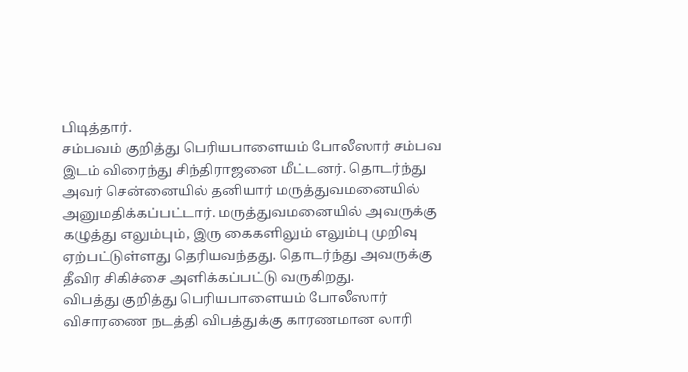பிடித்தார்.
சம்பவம் குறித்து பெரியபாளையம் போலீஸார் சம்பவ இடம் விரைந்து சிந்திராஜனை மீட்டனர். தொடர்ந்து அவர் சென்னையில் தனியார் மருத்துவமனையில் அனுமதிக்கப்பட்டார். மருத்துவமனையில் அவருக்கு கழுத்து எலும்பும், இரு கைகளிலும் எலும்பு முறிவு ஏற்பட்டுள்ளது தெரியவந்தது. தொடர்ந்து அவருக்கு தீவிர சிகிச்சை அளிக்கப்பட்டு வருகிறது.
விபத்து குறித்து பெரியபாளையம் போலீஸார் விசாரணை நடத்தி விபத்துக்கு காரணமான லாரி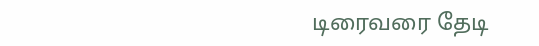டிரைவரை தேடி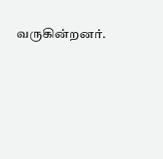வருகின்றனர்.